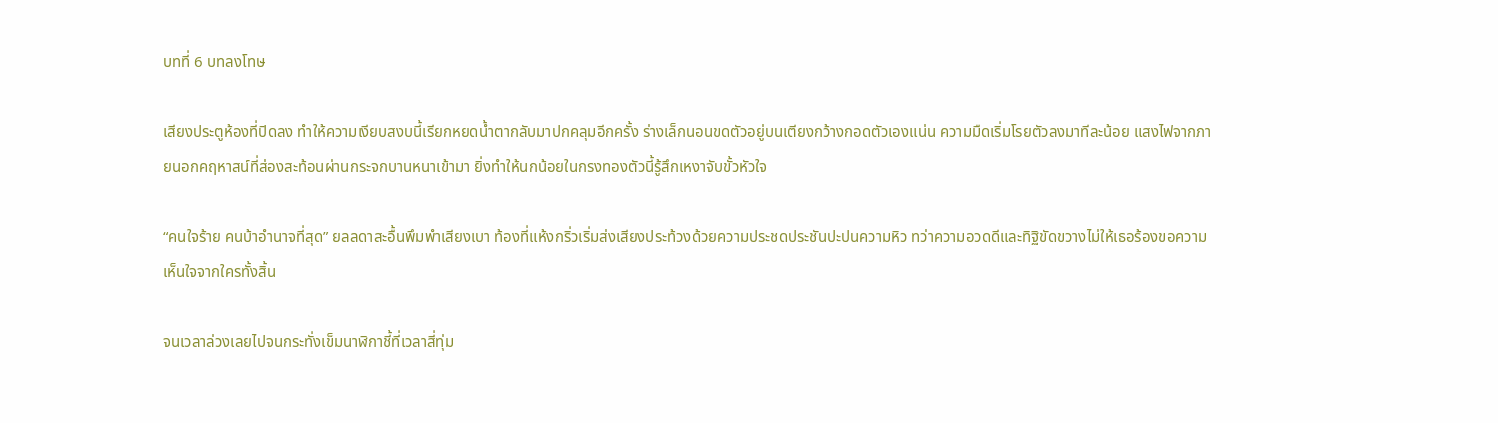บทที่ 6 บทลงโทษ

เสียงประตูห้องที่ปิดลง ทำให้ความเงียบสงบนี้เรียกหยดน้ำตากลับมาปกคลุมอีกครั้ง ร่างเล็กนอนขดตัวอยู่บนเตียงกว้างกอดตัวเองแน่น ความมืดเริ่มโรยตัวลงมาทีละน้อย แสงไฟจากภายนอกคฤหาสน์ที่ส่องสะท้อนผ่านกระจกบานหนาเข้ามา ยิ่งทำให้นกน้อยในกรงทองตัวนี้รู้สึกเหงาจับขั้วหัวใจ

“คนใจร้าย คนบ้าอำนาจที่สุด” ยลลดาสะอื้นพึมพำเสียงเบา ท้องที่แห้งกริ่วเริ่มส่งเสียงประท้วงด้วยความประชดประชันปะปนความหิว ทว่าความอวดดีและทิฐิขัดขวางไม่ให้เธอร้องขอความเห็นใจจากใครทั้งสิ้น

จนเวลาล่วงเลยไปจนกระทั่งเข็มนาฬิกาชี้ที่เวลาสี่ทุ่ม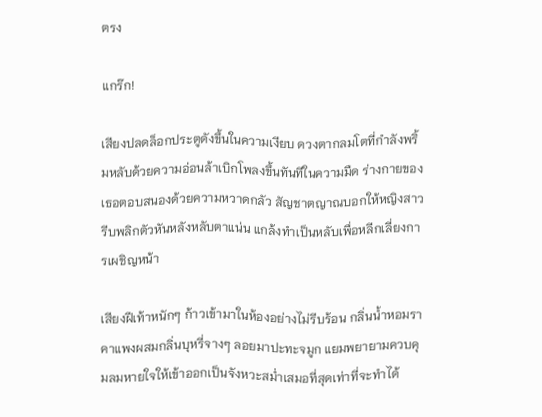ตรง

แกร๊ก!

เสียงปลดล็อกประตูดังขึ้นในความเงียบ ดวงตากลมโตที่กำลังพริ้มหลับด้วยความอ่อนล้าเบิกโพลงขึ้นทันทีในความมืด ร่างกายของเธอตอบสนองด้วยความหวาดกลัว สัญชาตญาณบอกให้หญิงสาวรีบพลิกตัวหันหลังหลับตาแน่น แกล้งทำเป็นหลับเพื่อหลีกเลี่ยงการเผชิญหน้า

เสียงฝีเท้าหนักๆ ก้าวเข้ามาในห้องอย่างไม่รีบร้อน กลิ่นน้ำหอมราคาแพงผสมกลิ่นบุหรี่จางๆ ลอยมาปะทะจมูก แยมพยายามควบคุมลมหายใจให้เข้าออกเป็นจังหวะสม่ำเสมอที่สุดเท่าที่จะทำได้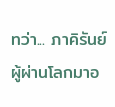ทว่า... ภาคิรันย์ผู้ผ่านโลกมาอ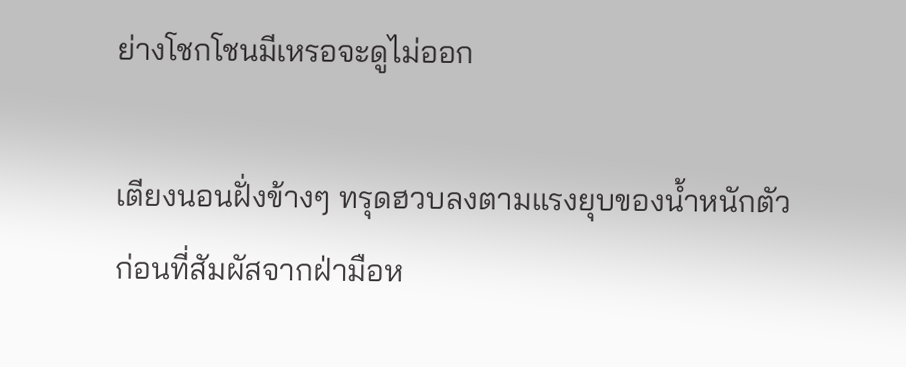ย่างโชกโชนมีเหรอจะดูไม่ออก

เตียงนอนฝั่งข้างๆ ทรุดฮวบลงตามแรงยุบของน้ำหนักตัว ก่อนที่สัมผัสจากฝ่ามือห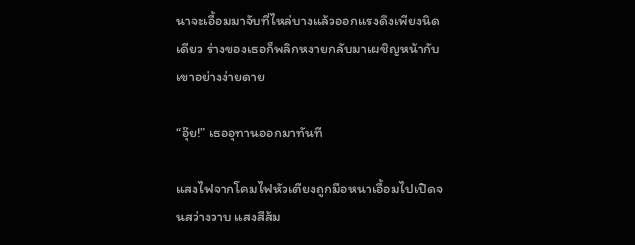นาจะเอื้อมมาจับที่ไหล่บางแล้วออกแรงดึงเพียงนิดเดียว ร่างของเธอก็พลิกหงายกลับมาเผชิญหน้ากับเขาอย่างง่ายดาย

“อุ๊ย!” เธออุทานออกมาทันที

แสงไฟจากโคมไฟหัวเตียงถูกมือหนาเอื้อมไปเปิดจนสว่างวาบ แสงสีส้ม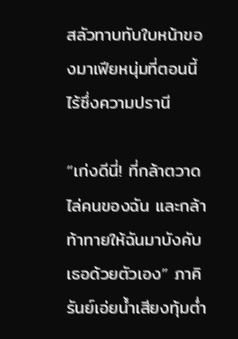สลัวทาบทับใบหน้าของมาเฟียหนุ่มที่ตอนนี้ไร้ซึ่งความปรานี

“เก่งดีนี่! ที่กล้าตวาดไล่คนของฉัน และกล้าท้าทายให้ฉันมาบังคับเธอด้วยตัวเอง” ภาคิรันย์เอ่ยน้ำเสียงทุ้มต่ำ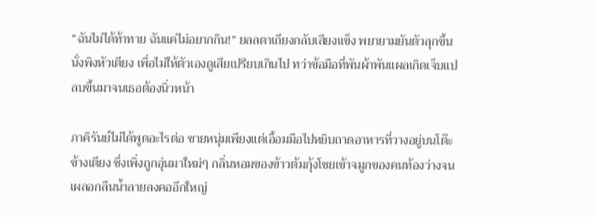“ฉันไม่ได้ท้าทาย ฉันแค่ไม่อยากกิน!” ยลลดาเถียงกลับเสียงแข็ง พยายามยันตัวลุกขึ้นนั่งพิงหัวเตียง เพื่อไม่ให้ตัวเองดูเสียเปรียบเกินไป ทว่าข้อมือที่พันผ้าพันแผลเกิดเจ็บแปลบขึ้นมาจนเธอต้องนิ่วหน้า

ภาคิรันย์ไม่ได้พูดอะไรต่อ ชายหนุ่มเพียงแต่เอื้อมมือไปหยิบถาดอาหารที่วางอยู่บนโต๊ะข้างเตียง ซึ่งเพิ่งถูกอุ่นมาใหม่ๆ กลิ่นหอมของข้าวต้มกุ้งโชยเข้าจมูกของคนท้องว่างจนเผลอกลืนน้ำลายลงคออึกใหญ่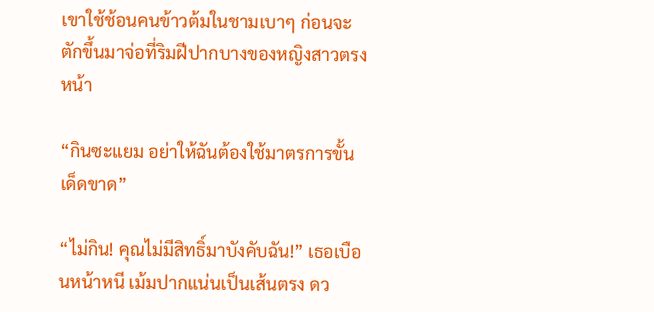เขาใช้ช้อนคนข้าวต้มในชามเบาๆ ก่อนจะตักขึ้นมาจ่อที่ริมฝีปากบางของหญิงสาวตรงหน้า

“กินซะแยม อย่าให้ฉันต้องใช้มาตรการขั้นเด็ดขาด”

“ไม่กิน! คุณไม่มีสิทธิ์มาบังคับฉัน!” เธอเบือนหน้าหนี เม้มปากแน่นเป็นเส้นตรง ดว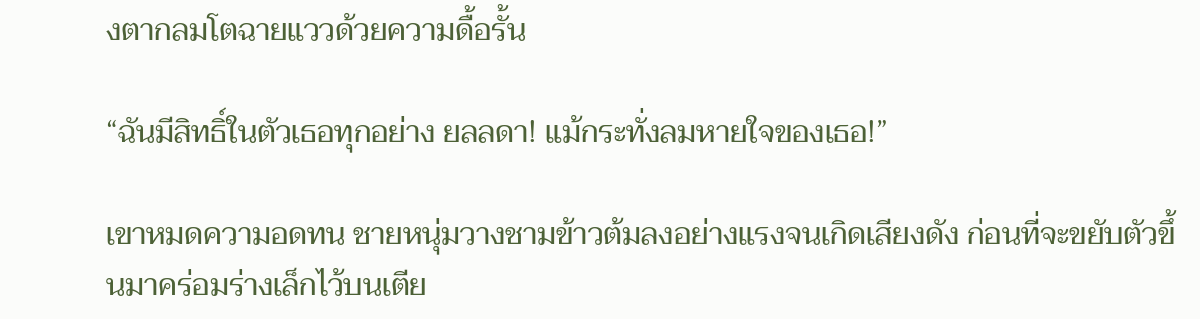งตากลมโตฉายแววด้วยความดื้อรั้น

“ฉันมีสิทธิ์ในตัวเธอทุกอย่าง ยลลดา! แม้กระทั่งลมหายใจของเธอ!”

เขาหมดความอดทน ชายหนุ่มวางชามข้าวต้มลงอย่างแรงจนเกิดเสียงดัง ก่อนที่จะขยับตัวขึ้นมาคร่อมร่างเล็กไว้บนเตีย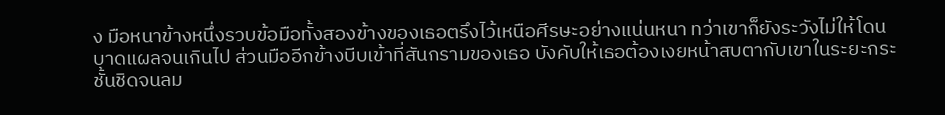ง มือหนาข้างหนึ่งรวบข้อมือทั้งสองข้างของเธอตรึงไว้เหนือศีรษะอย่างแน่นหนา ทว่าเขาก็ยังระวังไม่ให้โดนบาดแผลจนเกินไป ส่วนมืออีกข้างบีบเข้าที่สันกรามของเธอ บังคับให้เธอต้องเงยหน้าสบตากับเขาในระยะกระชั้นชิดจนลม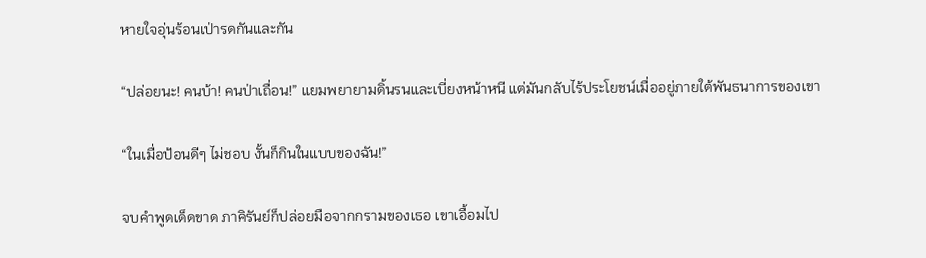หายใจอุ่นร้อนเป่ารดกันและกัน

“ปล่อยนะ! คนบ้า! คนป่าเถื่อน!” แยมพยายามดิ้นรนและเบี่ยงหน้าหนี แต่มันกลับไร้ประโยชน์เมื่ออยู่ภายใต้พันธนาการของเขา

“ในเมื่อป้อนดีๆ ไม่ชอบ งั้นก็กินในแบบของฉัน!”

จบคำพูดเด็ดขาด ภาคิรันย์ก็ปล่อยมือจากกรามของเธอ เขาเอื้อมไป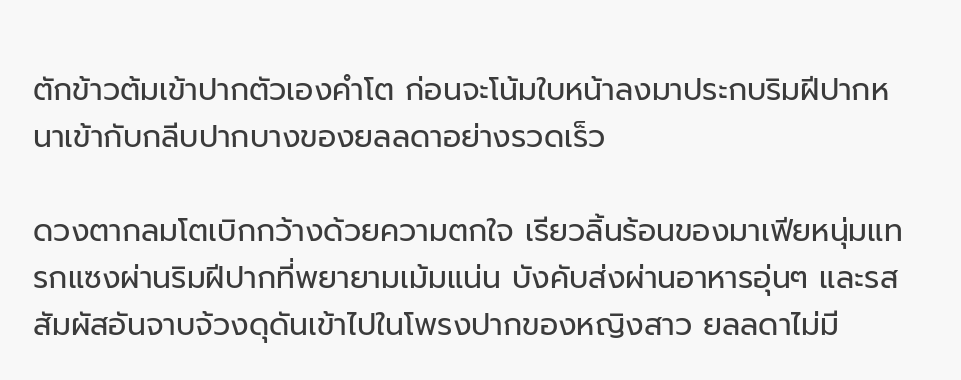ตักข้าวต้มเข้าปากตัวเองคำโต ก่อนจะโน้มใบหน้าลงมาประกบริมฝีปากหนาเข้ากับกลีบปากบางของยลลดาอย่างรวดเร็ว

ดวงตากลมโตเบิกกว้างด้วยความตกใจ เรียวลิ้นร้อนของมาเฟียหนุ่มแทรกแซงผ่านริมฝีปากที่พยายามเม้มแน่น บังคับส่งผ่านอาหารอุ่นๆ และรสสัมผัสอันจาบจ้วงดุดันเข้าไปในโพรงปากของหญิงสาว ยลลดาไม่มี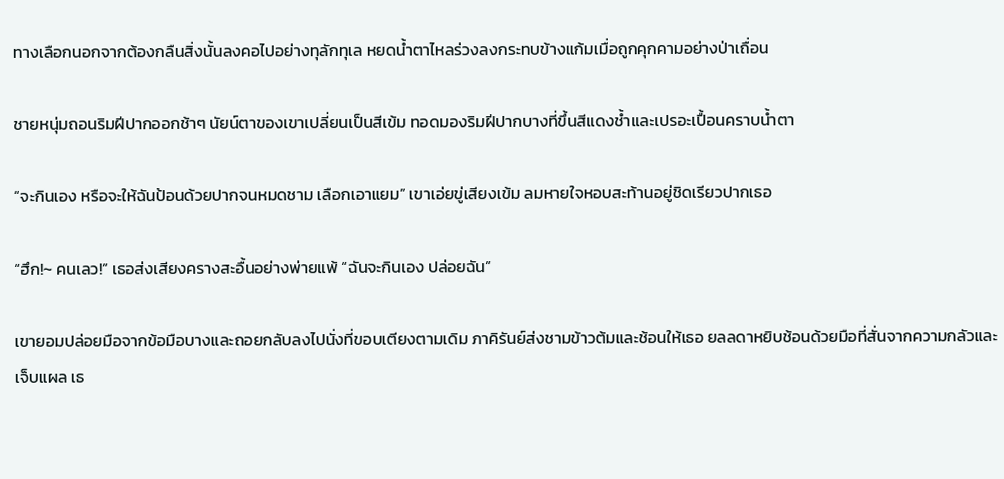ทางเลือกนอกจากต้องกลืนสิ่งนั้นลงคอไปอย่างทุลักทุเล หยดน้ำตาไหลร่วงลงกระทบข้างแก้มเมื่อถูกคุกคามอย่างป่าเถื่อน

ชายหนุ่มถอนริมฝีปากออกช้าๆ นัยน์ตาของเขาเปลี่ยนเป็นสีเข้ม ทอดมองริมฝีปากบางที่ขึ้นสีแดงช้ำและเปรอะเปื้อนคราบน้ำตา

“จะกินเอง หรือจะให้ฉันป้อนด้วยปากจนหมดชาม เลือกเอาแยม” เขาเอ่ยขู่เสียงเข้ม ลมหายใจหอบสะท้านอยู่ชิดเรียวปากเธอ

“ฮึก!~ คนเลว!” เธอส่งเสียงครางสะอื้นอย่างพ่ายแพ้ “ฉันจะกินเอง ปล่อยฉัน”

เขายอมปล่อยมือจากข้อมือบางและถอยกลับลงไปนั่งที่ขอบเตียงตามเดิม ภาคิรันย์ส่งชามข้าวต้มและช้อนให้เธอ ยลลดาหยิบช้อนด้วยมือที่สั่นจากความกลัวและเจ็บแผล เธ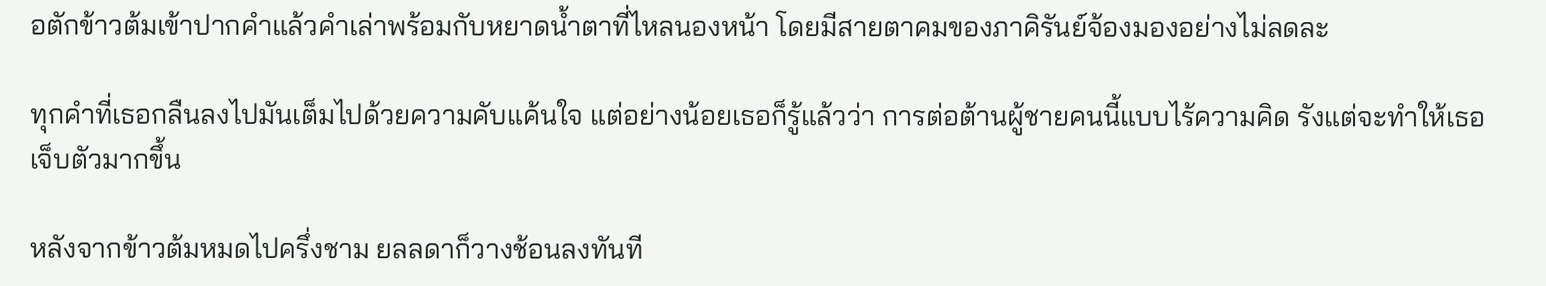อตักข้าวต้มเข้าปากคำแล้วคำเล่าพร้อมกับหยาดน้ำตาที่ไหลนองหน้า โดยมีสายตาคมของภาคิรันย์จ้องมองอย่างไม่ลดละ

ทุกคำที่เธอกลืนลงไปมันเต็มไปด้วยความคับแค้นใจ แต่อย่างน้อยเธอก็รู้แล้วว่า การต่อต้านผู้ชายคนนี้แบบไร้ความคิด รังแต่จะทำให้เธอเจ็บตัวมากขึ้น

หลังจากข้าวต้มหมดไปครึ่งชาม ยลลดาก็วางช้อนลงทันที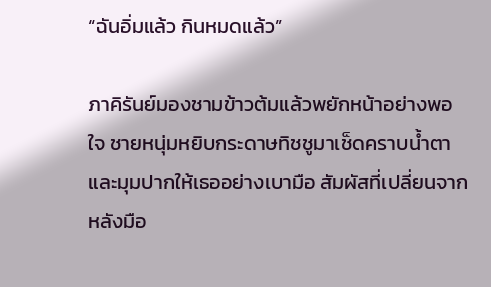“ฉันอิ่มแล้ว กินหมดแล้ว”

ภาคิรันย์มองชามข้าวต้มแล้วพยักหน้าอย่างพอใจ ชายหนุ่มหยิบกระดาษทิชชูมาเช็ดคราบน้ำตาและมุมปากให้เธออย่างเบามือ สัมผัสที่เปลี่ยนจากหลังมือ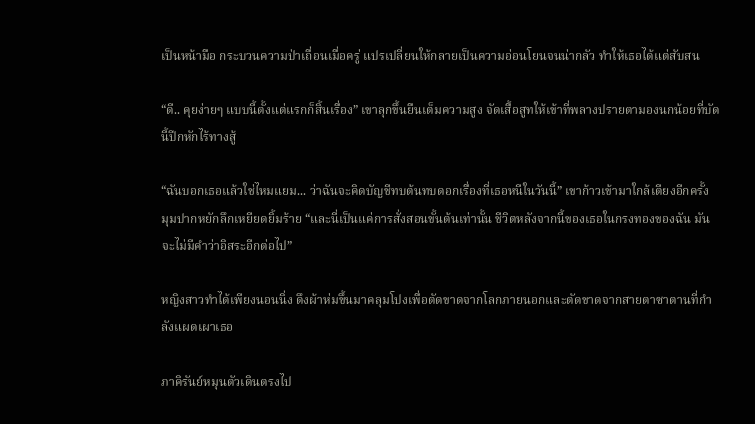เป็นหน้ามือ กระบวนความป่าเถื่อนเมื่อครู่ แปรเปลี่ยนให้กลายเป็นความอ่อนโยนจนน่ากลัว ทำให้เธอได้แต่สับสน

“ดี.. คุยง่ายๆ แบบนี้ตั้งแต่แรกก็สิ้นเรื่อง” เขาลุกขึ้นยืนเต็มความสูง จัดเสื้อสูทให้เข้าที่พลางปรายตามองนกน้อยที่บัดนี้ปีกหักไร้ทางสู้

“ฉันบอกเธอแล้วใช่ไหมแยม... ว่าฉันจะคิดบัญชีทบต้นทบดอกเรื่องที่เธอหนีในวันนี้” เขาก้าวเข้ามาใกล้เตียงอีกครั้ง มุมปากหยักลึกเหยียดยิ้มร้าย “และนี่เป็นแค่การสั่งสอนขั้นต้นเท่านั้น ชีวิตหลังจากนี้ของเธอในกรงทองของฉัน มันจะไม่มีคำว่าอิสระอีกต่อไป”

หญิงสาวทำได้เพียงนอนนิ่ง ดึงผ้าห่มขึ้นมาคลุมโปงเพื่อตัดขาดจากโลกภายนอกและตัดขาดจากสายตาซาตานที่กำลังแผดเผาเธอ

ภาคิรันย์หมุนตัวเดินตรงไป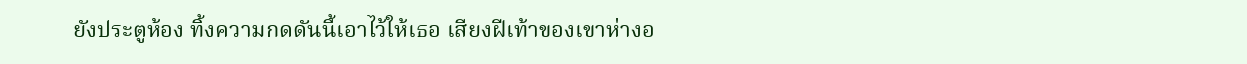ยังประตูห้อง ทิ้งความกดดันนี้เอาไว้ให้เธอ เสียงฝีเท้าของเขาห่างอ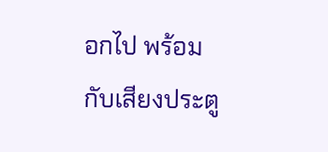อกไป พร้อมกับเสียงประตู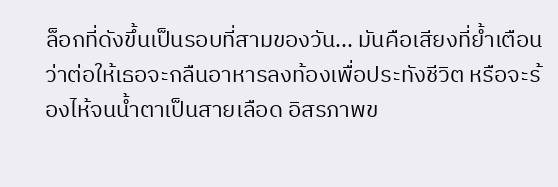ล็อกที่ดังขึ้นเป็นรอบที่สามของวัน... มันคือเสียงที่ย้ำเตือนว่าต่อให้เธอจะกลืนอาหารลงท้องเพื่อประทังชีวิต หรือจะร้องไห้จนน้ำตาเป็นสายเลือด อิสรภาพข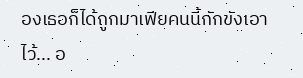องเธอก็ได้ถูกมาเฟียคนนี้กักขังเอาไว้... อ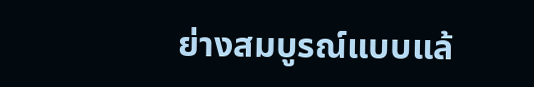ย่างสมบูรณ์แบบแล้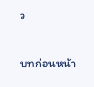ว

บทก่อนหน้า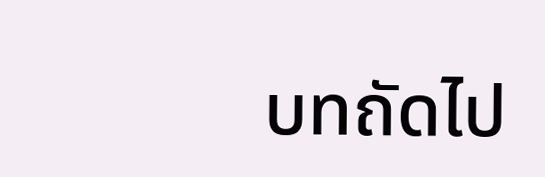บทถัดไป